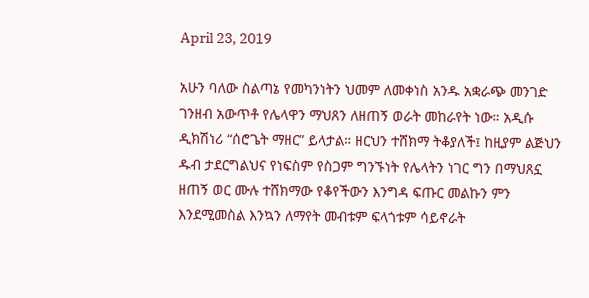April 23, 2019

አሁን ባለው ስልጣኔ የመካንነትን ህመም ለመቀነስ አንዱ አቋራጭ መንገድ ገንዘብ አውጥቶ የሌላዋን ማህጸን ለዘጠኝ ወራት መከራየት ነው። አዲሱ ዲክሽነሪ “ሰሮጌት ማዘር” ይላታል። ዘርህን ተሸክማ ትቆያለች፤ ከዚያም ልጅህን ዱብ ታደርግልህና የነፍስም የስጋም ግንኙነት የሌላትን ነገር ግን በማህጸኗ ዘጠኝ ወር ሙሉ ተሸክማው የቆየችውን እንግዳ ፍጡር መልኩን ምን እንደሚመስል እንኳን ለማየት መብቱም ፍላጎቱም ሳይኖራት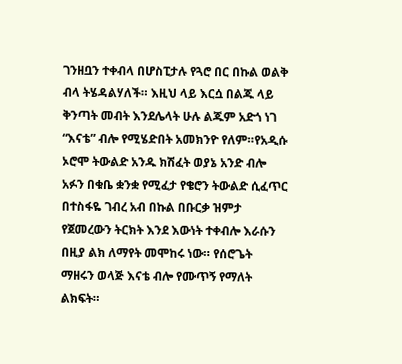ገንዘቧን ተቀብላ በሆስፒታሉ የጓሮ በር በኩል ወልቅ ብላ ትሄዳልሃለች። እዚህ ላይ እርሷ በልጁ ላይ ቅንጣት መብት እንደሌላት ሁሉ ልጁም አድጎ ነገ “እናቴ” ብሎ የሚሄድበት አመክንዮ የለም።የአዲሱ ኦሮሞ ትውልድ አንዱ ክሽፈት ወያኔ አንድ ብሎ አፉን በቁቤ ቋንቋ የሚፈታ የቄሮን ትውልድ ሲፈጥር በተስፋዬ ገብረ አብ በኩል በቡርቃ ዝምታ የጀመረውን ትርክት እንደ እውነት ተቀብሎ እራሱን በዚያ ልክ ለማየት መሞከሩ ነው። የሰሮጌት ማዘሩን ወላጅ እናቴ ብሎ የሙጥኝ የማለት ልክፍት።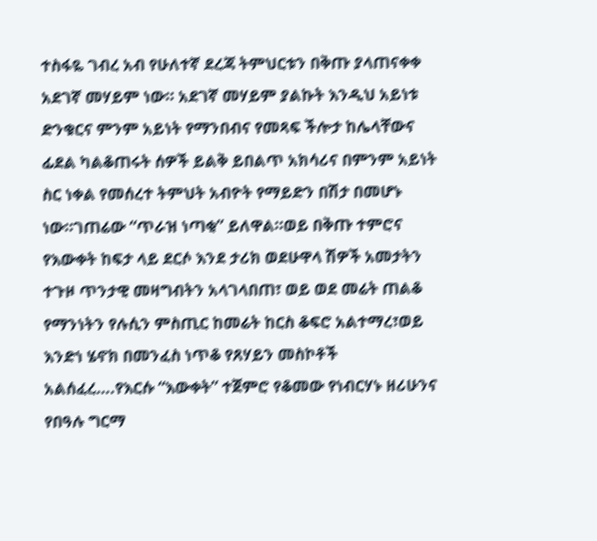ተስፋዬ ገብረ አብ የሁለተኛ ደረጃ ትምህርቱን በቅጡ ያላጠናቀቀ አደገኛ መሃይም ነው። አደገኛ መሃይም ያልኩት እንዲህ አይነቱ ድንቁርና ምንም አይነት የማንበብና የመጻፍ ችሎታ ከሌላቸውና ፊደል ካልቆጠሩት ሰዎች ይልቅ ይበልጥ አክሳሪና በምንም አይነት ስር ነቀል የመሰረተ ትምህት አብዮት የማይድን በሽታ በመሆኑ ነው።ገጠሬው “ጥራዝ ነጣቂ” ይለዋል።ወይ በቅጡ ተምሮና የእውቀት ከፍታ ላይ ደርሶ እንደ ታሪክ ወደሁዋላ ሽዎች አመታትን ተጉዞ ጥንታዊ መዛግብትን አላገላበጠ፣ ወይ ወደ መሬት ጠልቆ የማንነትን የሉሲን ምስጢር ከመሬት ከርስ ቆፍሮ አልተማረ፣ወይ እንድነ ሄኖክ በመንፈስ ነጥቆ የጸሃይን መስኮቶች አልሰፈረ….የእርሱ “እውቀት” ተጀምሮ የቆመው የነብርሃኑ ዘሪሁንና የበዓሉ ግርማ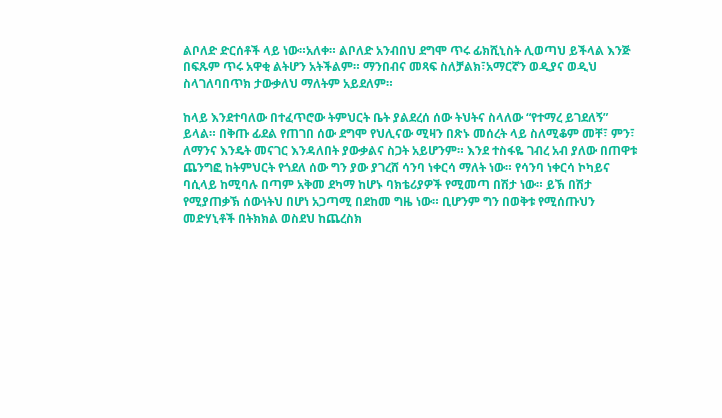ልቦለድ ድርሰቶች ላይ ነው።አለቀ። ልቦለድ አንብበህ ደግሞ ጥሩ ፊክሺኒስት ሊወጣህ ይችላል እንጅ በፍጹም ጥሩ አዋቂ ልትሆን አትችልም። ማንበብና መጻፍ ስለቻልክ፣አማርኛን ወዲያና ወዲህ ስላገለባበጥክ ታውቃለህ ማለትም አይደለም።

ከላይ እንደተባለው በተፈጥሮው ትምህርት ቤት ያልደረሰ ሰው ትህትና ስላለው “የተማረ ይገደለኝ” ይላል። በቅጡ ፊደል የጠገበ ሰው ደግሞ የህሊናው ሚዛን በጽኑ መሰረት ላይ ስለሚቆም መቸ፣ ምን፣ ለማንና እንዴት መናገር እንዳለበት ያውቃልና ስጋት አይሆንም። እንደ ተስፋዬ ገብረ አብ ያለው በጠዋቱ ጨንግፎ ከትምህርት የጎደለ ሰው ግን ያው ያገረሸ ሳንባ ነቀርሳ ማለት ነው። የሳንባ ነቀርሳ ኮካይና ባሲላይ ከሚባሉ በጣም አቅመ ደካማ ከሆኑ ባክቴሪያዎች የሚመጣ በሽታ ነው። ይኽ በሽታ የሚያጠቃኽ ሰውነትህ በሆነ አጋጣሚ በደከመ ግዜ ነው። ቢሆንም ግን በወቅቱ የሚሰጡህን መድሃኒቶች በትክክል ወስደህ ከጨረስክ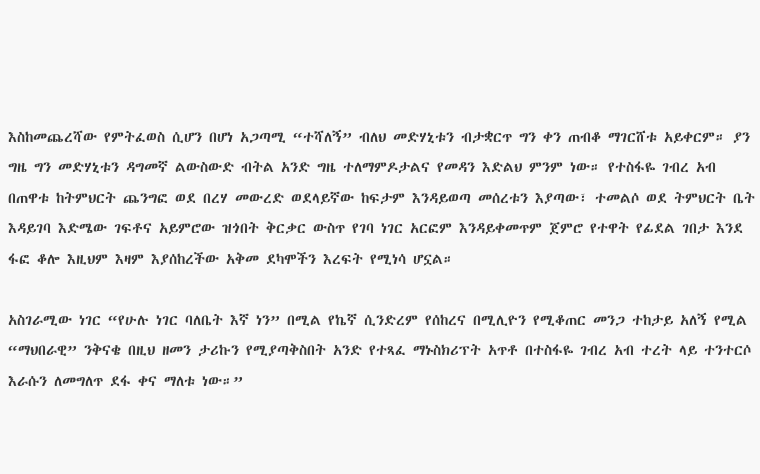እስከመጨረሻው የምትፈወስ ሲሆን በሆነ አጋጣሚ “ተሻለኝ” ብለህ መድሃኒቱን ብታቋርጥ ግን ቀን ጠብቆ ማገርሸቱ አይቀርም። ያን ግዜ ግን መድሃኒቱን ዳግመኛ ልውስውድ ብትል አንድ ግዜ ተለማምዶታልና የመዳን እድልህ ምንም ነው። የተስፋዬ ገብረ አብ በጠዋቱ ከትምህርት ጨንግፎ ወደ በረሃ መውረድ ወደላይኛው ከፍታም እንዳይወጣ መሰረቱን እያጣው፣ ተመልሶ ወደ ትምህርት ቤት እዳይገባ እድሜው ገፍቶና አይምሮው ዝጎበት ቅርቃር ውስጥ የገባ ነገር አርፎም እንዳይቀመጥም ጀምሮ የተዋት የፊደል ገበታ እንደ ፋፎ ቆሎ እዚህም እዛም እያሰከረችው አቅመ ደካሞችን እረፍት የሚነሳ ሆኗል።

አስገራሚው ነገር “የሁሉ ነገር ባለቤት እኛ ነን” በሚል የኬኛ ሲንድረም የሰከረና በሚሊዮን የሚቆጠር መንጋ ተከታይ አለኝ የሚል “ማህበራዊ” ንቅናቄ በዚህ ዘመን ታሪኩን የሚያጣቅስበት አንድ የተጻፈ ማኑስክሪፕት አጥቶ በተስፋዬ ገብረ አብ ተረት ላይ ተንተርሶ እራሱን ለመግለጥ ደፋ ቀና ማለቱ ነው።”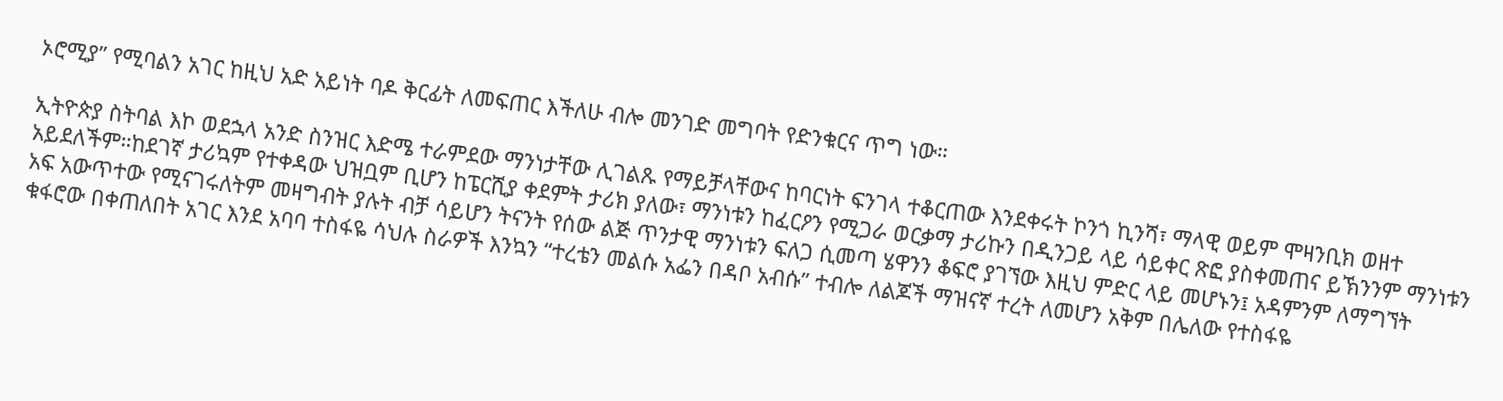ኦሮሚያ” የሚባልን አገር ከዚህ አድ አይነት ባዶ ቅርፊት ለመፍጠር እችለሁ ብሎ መንገድ መግባት የድንቁርና ጥግ ነው።

ኢትዮጵያ ስትባል እኮ ወደኋላ አንድ ስንዝር እድሜ ተራምደው ማንነታቸው ሊገልጹ የማይቻላቸውና ከባርነት ፍንገላ ተቆርጠው እንደቀሩት ኮንጎ ኪንሻ፣ ማላዊ ወይም ሞዛንቢክ ወዘተ አይደለችም።ከደገኛ ታሪኳም የተቀዳው ህዝቧም ቢሆን ከፔርሺያ ቀደምት ታሪክ ያለው፣ ማንነቱን ከፈርዖን የሚጋራ ወርቃማ ታሪኩን በዲንጋይ ላይ ሳይቀር ጽፎ ያስቀመጠና ይኽንንም ማንነቱን አፍ አውጥተው የሚናገሩለትም መዛግብት ያሉት ብቻ ሳይሆን ትናንት የሰው ልጅ ጥንታዊ ማንነቱን ፍለጋ ሲመጣ ሄዋንን ቆፍሮ ያገኘው እዚህ ምድር ላይ መሆኑን፤ አዳምንም ለማግኘት ቁፋሮው በቀጠለበት አገር እንደ አባባ ተስፋዬ ሳህሉ ስራዎች እንኳን “ተረቴን መልሱ አፌን በዳቦ አብሱ” ተብሎ ለልጆች ማዝናኛ ተረት ለመሆን አቅም በሌለው የተስፋዬ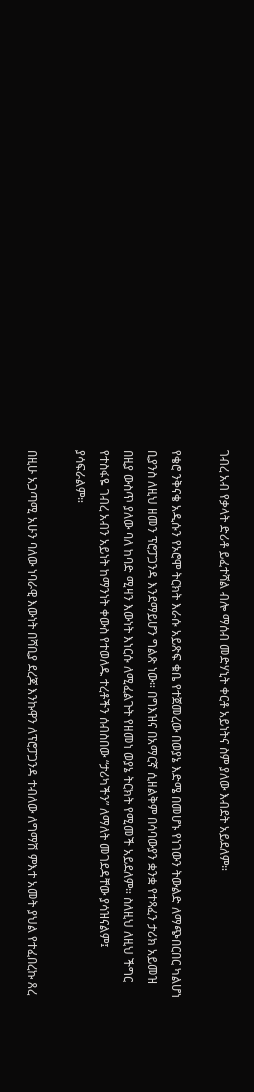ገብረ አብ የቃላት ድሪቶ ይፈተሻል ብሎ ማሰብ መድሃኒት ቀርቶ አይነትና ስም ያለው እብደት አይደለም።

የቄሮ ንቅናቄ አዲሱን የኦሮሞ ትርክት እራሱ አይጽፍ ቁቤ የተጀመረው በወያኔ እድሜ በመሆኑ የነገውን ትውልድ ለማጭበርበር ካልሆነ ቢያንስ ለዚህ ዘመን ፕሮፓጋንዳ እንደማይሆን ግልጽ ነው። በግእዝና በአማርኛ ሲዘልቅም በሳባውያን ቋንቋ የተጻፈን ታሪክ አይመዝ በዚያ ውስጥ ያለው ባለ ከባድ ሚዛን እውነት እነርሱ ለሚፈልጉት የዘመነ ወያኔ ትርክት የሚመች አይደለም። ስለዚህ ለዚህ ችግር የተስፋዬ ገብረ አብን አይነት ከማንነት ቀውስ የተወለዱ ተረቶችን ሰብስበው “ታሪካችን” ለማለት መገደዳቸው ያሳዝናልም፤ ያሳፍራልም።

በዚሁ አጋጣሚ አሁን ባለው ነባራዊ እውነት በሻቢያ ደረጃ እንኩዋን ለፕሮፓጋንዳ ተብለው ለግማሽ ምእተ አመት ያህል የተፈበረኩ ጸረ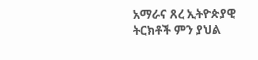አማራና ጸረ ኢትዮጵያዊ ትርክቶች ምን ያህል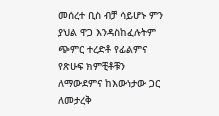መሰረተ ቢስ ብቻ ሳይሆኑ ምን ያህል ዋጋ እንዳስከፈሉትም ጭምር ተረድቶ የፊልምና የጽሁፍ ክምቺቶቹን ለማውደምና ከእውነታው ጋር ለመታረቅ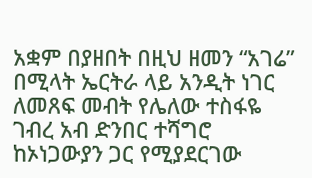አቋም በያዘበት በዚህ ዘመን “አገሬ” በሚላት ኤርትራ ላይ አንዲት ነገር ለመጸፍ መብት የሌለው ተስፋዬ ገብረ አብ ድንበር ተሻግሮ ከኦነጋውያን ጋር የሚያደርገው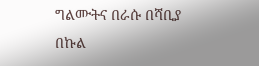ግልሙትና በራሱ በሻቢያ በኩል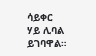ሳይቀር ሃይ ሊባል ይገባዋል።